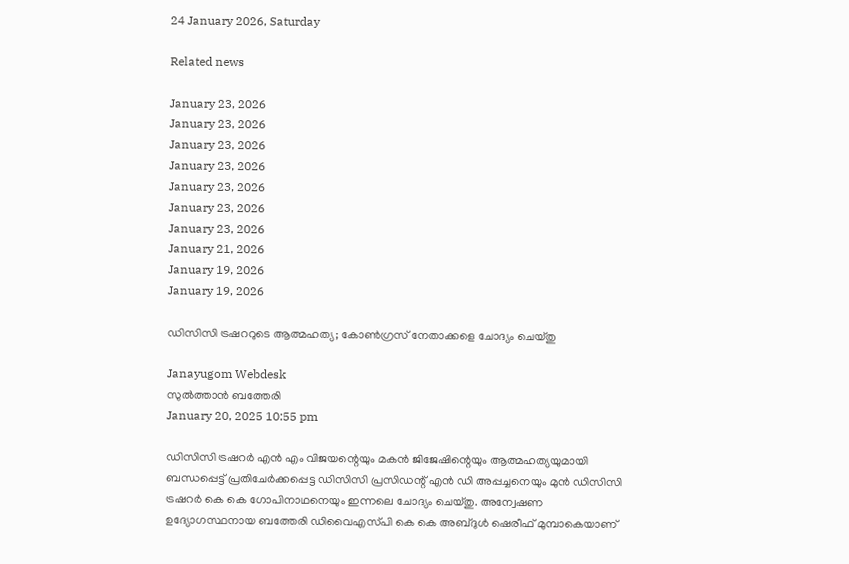24 January 2026, Saturday

Related news

January 23, 2026
January 23, 2026
January 23, 2026
January 23, 2026
January 23, 2026
January 23, 2026
January 23, 2026
January 21, 2026
January 19, 2026
January 19, 2026

ഡിസിസി ട്രഷററുടെ ആത്മഹത്യ; കോണ്‍ഗ്രസ് നേതാക്കളെ ചോദ്യം ചെയ്തു

Janayugom Webdesk
സുൽത്താൻ ബത്തേരി
January 20, 2025 10:55 pm

ഡിസിസി ട്രഷറർ എൻ എം വിജയന്റെയും മകൻ ജിജേഷിന്റെയും ആത്മഹത്യയുമായി ബന്ധപ്പെട്ട് പ്രതിചേർക്കപ്പെട്ട ഡിസിസി പ്രസിഡന്റ് എൻ ഡി അപ്പച്ചനെയും മുൻ ഡിസിസി ട്രഷറര്‍ കെ കെ ഗോപിനാഥനെയും ഇന്നലെ ചോദ്യം ചെയ്തു. അന്വേഷണ ഉദ്യോഗസ്ഥനായ ബത്തേരി ഡിവൈഎസ്‌പി കെ കെ അബ്ദുൾ ഷെരീഫ് മുമ്പാകെയാണ്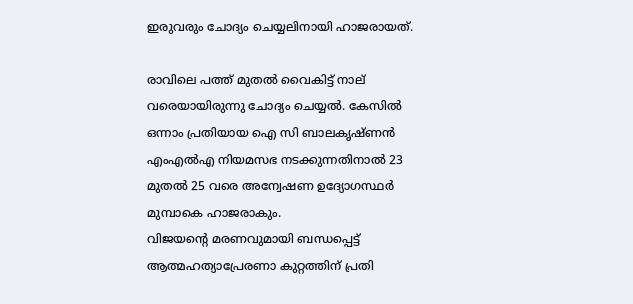ഇരുവരും ചോദ്യം ചെയ്യലിനായി ഹാജരായത്.

രാവിലെ പത്ത് മുതൽ വൈകിട്ട് നാല് വരെയായിരുന്നു ചോദ്യം ചെയ്യൽ. കേസിൽ ഒന്നാം പ്രതിയായ ഐ സി ബാലകൃഷ്ണൻ എംഎല്‍എ നിയമസഭ നടക്കുന്നതിനാൽ 23 മുതൽ 25 വരെ അന്വേഷണ ഉദ്യോഗസ്ഥർ മുമ്പാകെ ഹാജരാകും.
വിജയന്റെ മരണവുമായി ബന്ധപ്പെട്ട് ആത്മഹത്യാപ്രേരണാ കുറ്റത്തിന് പ്രതി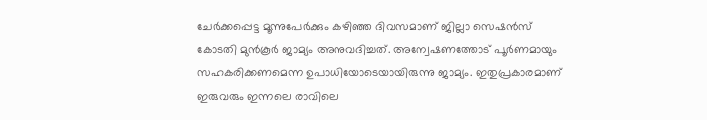ചേർക്കപ്പെട്ട മൂന്നുപേർക്കും കഴിഞ്ഞ ദിവസമാണ് ജില്ലാ സെഷൻസ് കോടതി മുന്‍കൂര്‍ ജാമ്യം അനുവദിച്ചത്. അന്വേഷണത്തോട് പൂർണമായും സഹകരിക്കണമെന്ന ഉപാധിയോടെയായിരുന്നു ജാമ്യം. ഇതുപ്രകാരമാണ് ഇരുവരും ഇന്നലെ രാവിലെ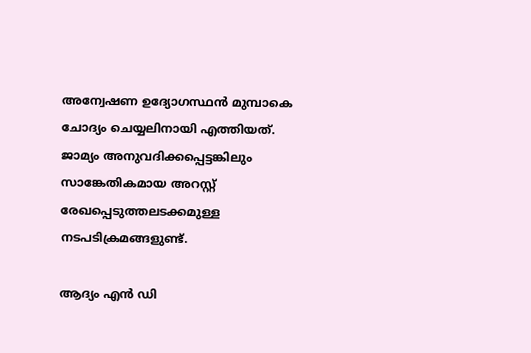അന്വേഷണ ഉദ്യോഗസ്ഥൻ മുമ്പാകെ ചോദ്യം ചെയ്യലിനായി എത്തിയത്. ജാമ്യം അനുവദിക്കപ്പെട്ടങ്കിലും സാങ്കേതികമായ അറസ്റ്റ് രേഖപ്പെടുത്തലടക്കമുള്ള നടപടിക്രമങ്ങളുണ്ട്.

ആദ്യം എൻ ഡി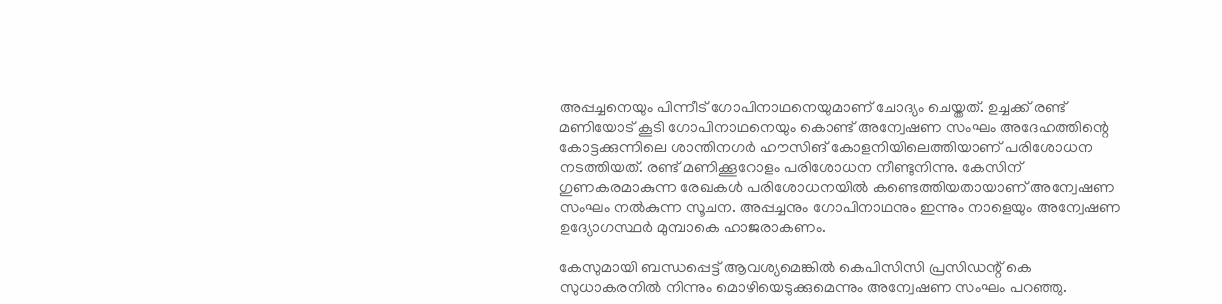അപ്പച്ചനെയും പിന്നീട് ഗോപിനാഥനെയുമാണ് ചോദ്യം ചെയ്തത്. ഉച്ചക്ക് രണ്ട് മണിയോട് കൂടി ഗോപിനാഥനെയും കൊണ്ട് അന്വേഷണ സംഘം അദേഹത്തിന്റെ കോട്ടക്കുന്നിലെ ശാന്തിനഗർ ഹൗസിങ് കോളനിയിലെത്തിയാണ് പരിശോധന നടത്തിയത്. രണ്ട് മണിക്കൂറോളം പരിശോധന നീണ്ടുനിന്നു. കേസിന് ഗുണകരമാകുന്ന രേഖകൾ പരിശോധനയിൽ കണ്ടെത്തിയതായാണ് അന്വേഷണ സംഘം നൽകുന്ന സൂചന. അപ്പച്ചനും ഗോപിനാഥനും ഇന്നും നാളെയും അന്വേഷണ ഉദ്യോഗസ്ഥർ മുമ്പാകെ ഹാജരാകണം.

കേസുമായി ബന്ധപ്പെട്ട് ആവശ്യമെങ്കിൽ കെപിസിസി പ്രസിഡന്റ് കെ സുധാകരനില്‍ നിന്നും മൊഴിയെടുക്കുമെന്നും അന്വേഷണ സംഘം പറഞ്ഞു.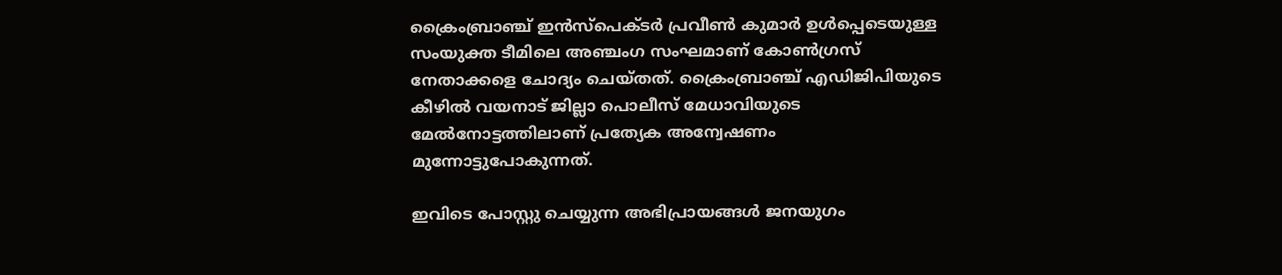ക്രൈംബ്രാഞ്ച് ഇൻസ്പെക്ടർ പ്രവീൺ കുമാർ ഉൾപ്പെടെയുള്ള സംയുക്ത ടീമിലെ അഞ്ചംഗ സംഘമാണ് കോണ്‍ഗ്രസ് നേതാക്കളെ ചോദ്യം ചെയ്തത്. ക്രൈംബ്രാഞ്ച് എഡിജിപിയുടെ കീഴിൽ വയനാട് ജില്ലാ പൊലീസ് മേധാവിയുടെ മേൽനോട്ടത്തിലാണ് പ്രത്യേക അന്വേഷണം മുന്നോട്ടുപോകുന്നത്.

ഇവിടെ പോസ്റ്റു ചെയ്യുന്ന അഭിപ്രായങ്ങള്‍ ജനയുഗം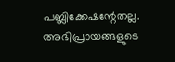പബ്ലിക്കേഷന്റേതല്ല. അഭിപ്രായങ്ങളുടെ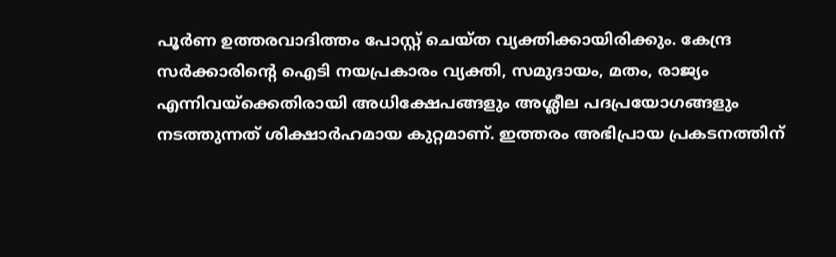പൂര്‍ണ ഉത്തരവാദിത്തം പോസ്റ്റ് ചെയ്ത വ്യക്തിക്കായിരിക്കും. കേന്ദ്ര സര്‍ക്കാരിന്റെ ഐടി നയപ്രകാരം വ്യക്തി, സമുദായം, മതം, രാജ്യം എന്നിവയ്‌ക്കെതിരായി അധിക്ഷേപങ്ങളും അശ്ലീല പദപ്രയോഗങ്ങളും നടത്തുന്നത് ശിക്ഷാര്‍ഹമായ കുറ്റമാണ്. ഇത്തരം അഭിപ്രായ പ്രകടനത്തിന്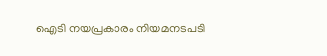ഐടി നയപ്രകാരം നിയമനടപടി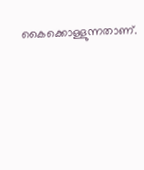കൈക്കൊള്ളുന്നതാണ്.